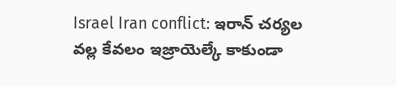Israel Iran conflict: ఇరాన్ చర్యల వల్ల కేవలం ఇజ్రాయెల్కే కాకుండా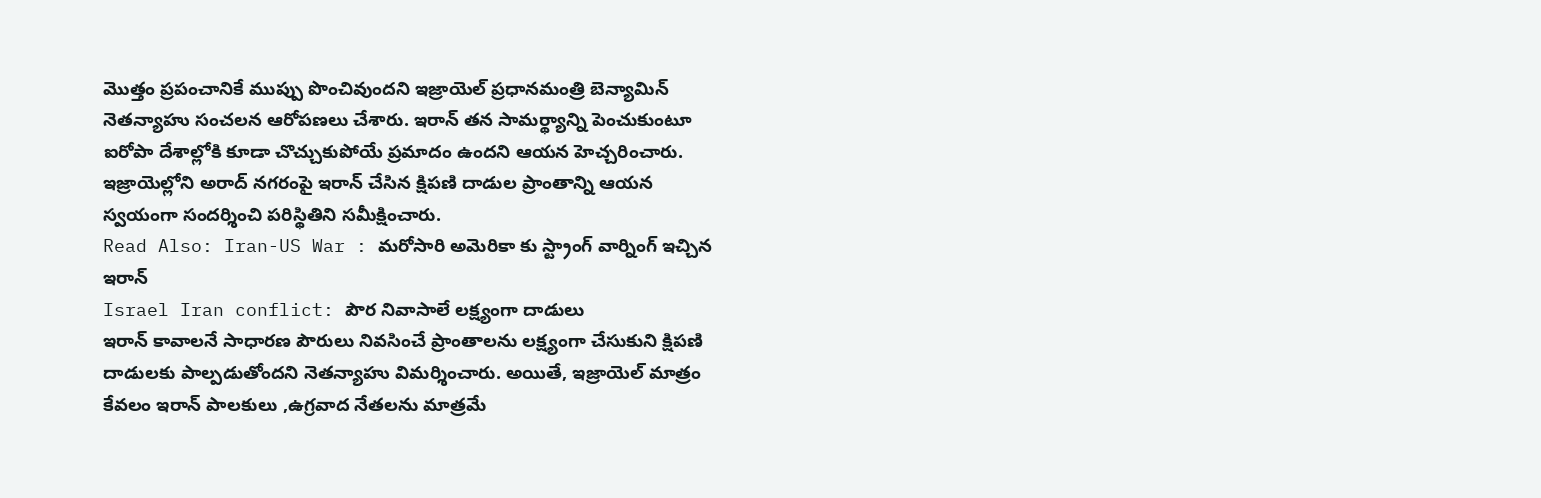మొత్తం ప్రపంచానికే ముప్పు పొంచివుందని ఇజ్రాయెల్ ప్రధానమంత్రి బెన్యామిన్ నెతన్యాహు సంచలన ఆరోపణలు చేశారు. ఇరాన్ తన సామర్థ్యాన్ని పెంచుకుంటూ ఐరోపా దేశాల్లోకి కూడా చొచ్చుకుపోయే ప్రమాదం ఉందని ఆయన హెచ్చరించారు. ఇజ్రాయెల్లోని అరాద్ నగరంపై ఇరాన్ చేసిన క్షిపణి దాడుల ప్రాంతాన్ని ఆయన స్వయంగా సందర్శించి పరిస్థితిని సమీక్షించారు.
Read Also: Iran-US War : మరోసారి అమెరికా కు స్ట్రాంగ్ వార్నింగ్ ఇచ్చిన ఇరాన్
Israel Iran conflict: పౌర నివాసాలే లక్ష్యంగా దాడులు
ఇరాన్ కావాలనే సాధారణ పౌరులు నివసించే ప్రాంతాలను లక్ష్యంగా చేసుకుని క్షిపణి దాడులకు పాల్పడుతోందని నెతన్యాహు విమర్శించారు. అయితే, ఇజ్రాయెల్ మాత్రం కేవలం ఇరాన్ పాలకులు ,ఉగ్రవాద నేతలను మాత్రమే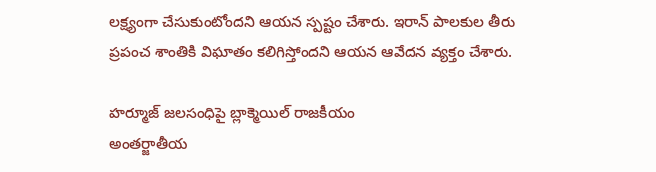లక్ష్యంగా చేసుకుంటోందని ఆయన స్పష్టం చేశారు. ఇరాన్ పాలకుల తీరు ప్రపంచ శాంతికి విఘాతం కలిగిస్తోందని ఆయన ఆవేదన వ్యక్తం చేశారు.

హర్మూజ్ జలసంధిపై బ్లాక్మెయిల్ రాజకీయం
అంతర్జాతీయ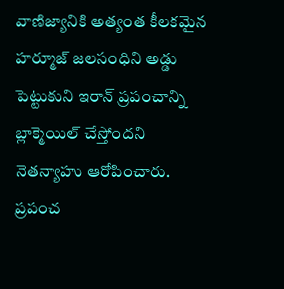వాణిజ్యానికి అత్యంత కీలకమైన హర్మూజ్ జలసంధిని అడ్డు పెట్టుకుని ఇరాన్ ప్రపంచాన్ని బ్లాక్మెయిల్ చేస్తోందని నెతన్యాహు ఆరోపించారు. ప్రపంచ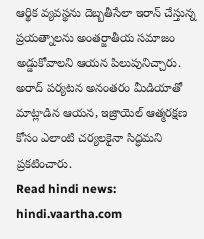ఆర్థిక వ్యవస్థను దెబ్బతీసేలా ఇరాన్ చేస్తున్న ప్రయత్నాలను అంతర్జాతీయ సమాజం అడ్డుకోవాలని ఆయన పిలుపునిచ్చారు. అరాద్ పర్యటన అనంతరం మీడియాతో మాట్లాడిన ఆయన, ఇజ్రాయెల్ ఆత్మరక్షణ కోసం ఎలాంటి చర్యలకైనా సిద్ధమని ప్రకటించారు.
Read hindi news: hindi.vaartha.com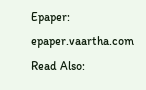Epaper: epaper.vaartha.com
Read Also: